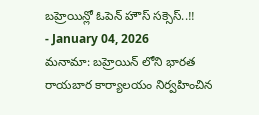బహ్రెయిన్లో ఓపెన్ హౌస్ సక్సెస్..!!
- January 04, 2026
మనామా: బహ్రెయిన్ లోని భారత రాయబార కార్యాలయం నిర్వహించిన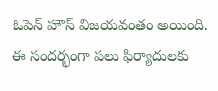ఓపెన్ హౌస్ విజయవంతం అయింది. ఈ సందర్భంగా పలు ఫిర్యాదులకు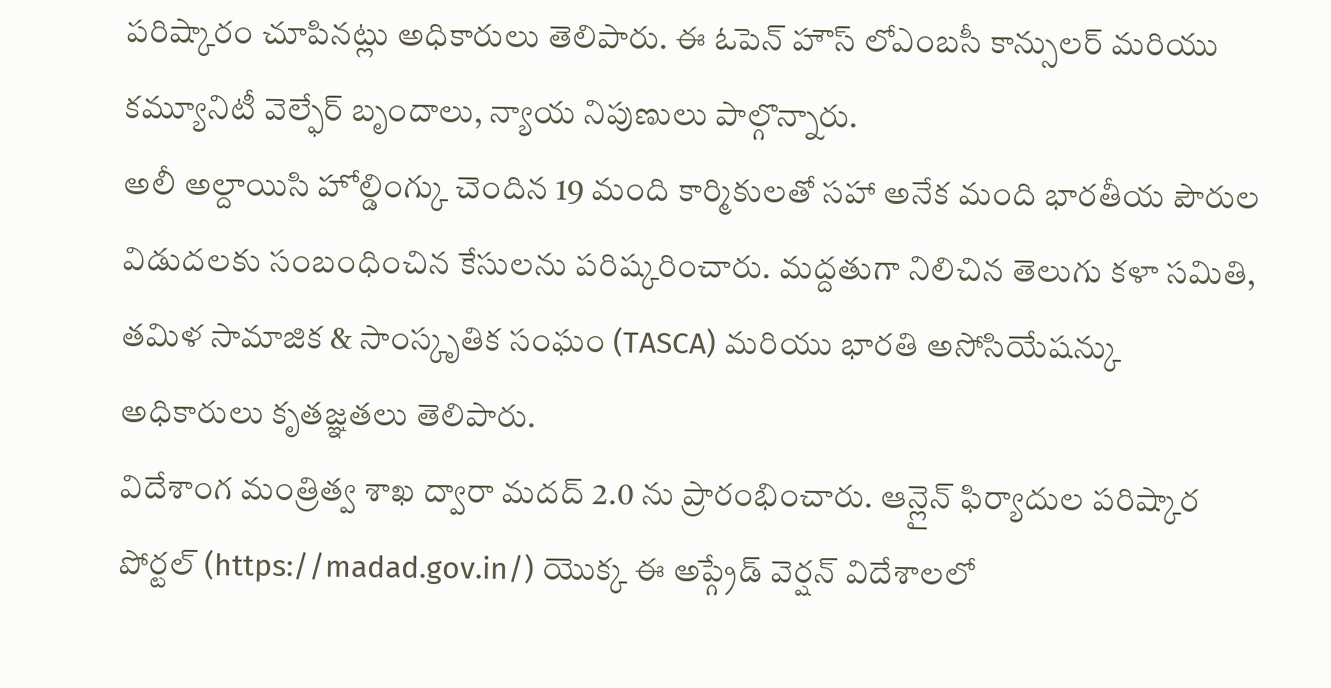పరిష్కారం చూపినట్లు అధికారులు తెలిపారు. ఈ ఓపెన్ హౌస్ లోఎంబసీ కాన్సులర్ మరియు కమ్యూనిటీ వెల్ఫేర్ బృందాలు, న్యాయ నిపుణులు పాల్గొన్నారు.
అలీ అల్దాయిసి హోల్డింగ్కు చెందిన 19 మంది కార్మికులతో సహా అనేక మంది భారతీయ పౌరుల విడుదలకు సంబంధించిన కేసులను పరిష్కరించారు. మద్దతుగా నిలిచిన తెలుగు కళా సమితి, తమిళ సామాజిక & సాంస్కృతిక సంఘం (TASCA) మరియు భారతి అసోసియేషన్కు అధికారులు కృతజ్ఞతలు తెలిపారు.
విదేశాంగ మంత్రిత్వ శాఖ ద్వారా మదద్ 2.0 ను ప్రారంభించారు. ఆన్లైన్ ఫిర్యాదుల పరిష్కార పోర్టల్ (https://madad.gov.in/) యొక్క ఈ అప్గ్రేడ్ వెర్షన్ విదేశాలలో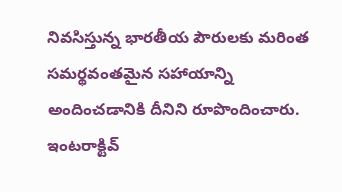నివసిస్తున్న భారతీయ పౌరులకు మరింత సమర్థవంతమైన సహాయాన్ని అందించడానికి దీనిని రూపొందించారు. ఇంటరాక్టివ్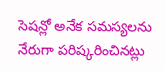సెషన్లో అనేక సమస్యలను నేరుగా పరిష్కరించినట్లు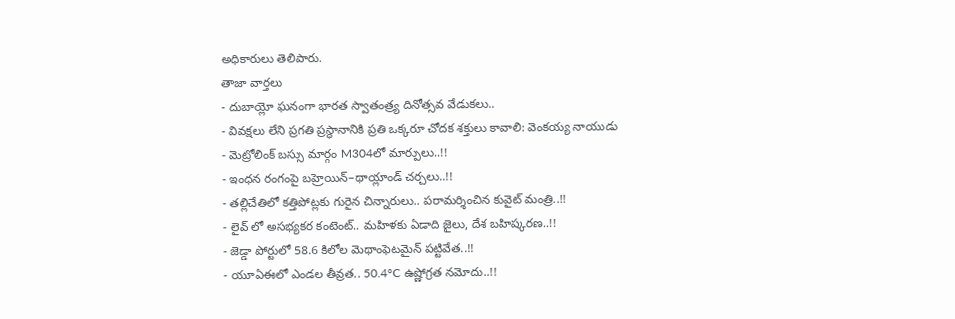అధికారులు తెలిపారు.
తాజా వార్తలు
- దుబాయ్లో ఘనంగా భారత స్వాతంత్ర్య దినోత్సవ వేడుకలు..
- వివక్షలు లేని ప్రగతి ప్రస్థానానికి ప్రతి ఒక్కరూ చోదక శక్తులు కావాలి: వెంకయ్య నాయుడు
- మెట్రోలింక్ బస్సు మార్గం M304లో మార్పులు..!!
- ఇంధన రంగంపై బహ్రెయిన్–థాయ్లాండ్ చర్చలు..!!
- తల్లిచేతిలో కత్తిపోట్లకు గురైన చిన్నారులు.. పరామర్శించిన కువైట్ మంత్రి..!!
- లైవ్ లో అసభ్యకర కంటెంట్.. మహిళకు ఏడాది జైలు, దేశ బహిష్కరణ..!!
- జెడ్డా పోర్టులో 58.6 కిలోల మెథాంఫెటమైన్ పట్టివేత..!!
- యూఏఈలో ఎండల తీవ్రత.. 50.4°C ఉష్ణోగ్రత నమోదు..!!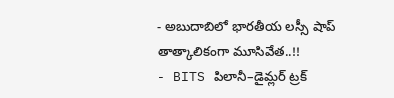- అబుదాబిలో భారతీయ లస్సీ షాప్ తాత్కాలికంగా మూసివేత..!!
- BITS పిలానీ–డైమ్లర్ ట్రక్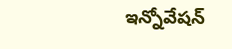ఇన్నోవేషన్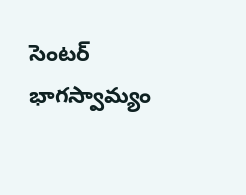సెంటర్ భాగస్వామ్యం